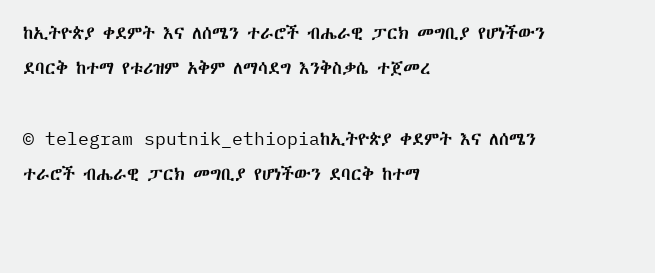ከኢትዮጵያ ቀደምት እና ለሰሜን ተራሮች ብሔራዊ ፓርክ መግቢያ የሆነችውን ደባርቅ ከተማ የቱሪዝም አቅም ለማሳደግ እንቅስቃሴ ተጀመረ

© telegram sputnik_ethiopiaከኢትዮጵያ ቀደምት እና ለሰሜን ተራሮች ብሔራዊ ፓርክ መግቢያ የሆነችውን ደባርቅ ከተማ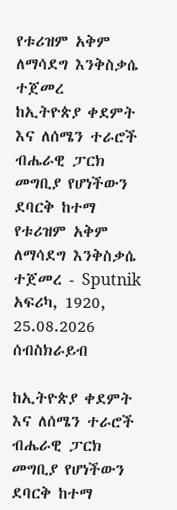የቱሪዝም አቅም ለማሳደግ እንቅስቃሴ ተጀመረ
ከኢትዮጵያ ቀደምት እና ለሰሜን ተራሮች ብሔራዊ ፓርክ መግቢያ የሆነችውን ደባርቅ ከተማ የቱሪዝም አቅም ለማሳደግ እንቅስቃሴ ተጀመረ - Sputnik አፍሪካ, 1920, 25.08.2026
ሰብስክራይብ

ከኢትዮጵያ ቀደምት እና ለሰሜን ተራሮች ብሔራዊ ፓርክ መግቢያ የሆነችውን ደባርቅ ከተማ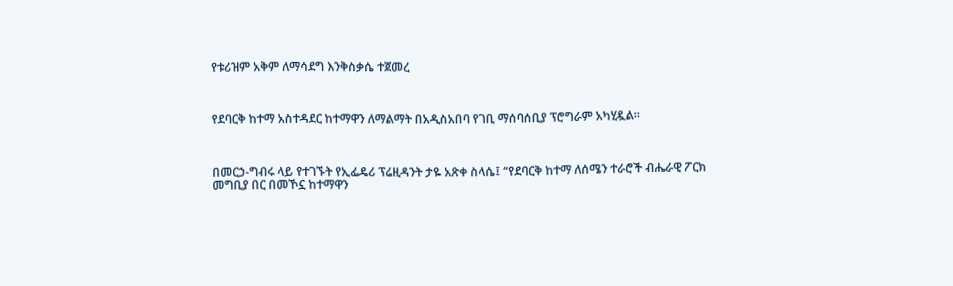የቱሪዝም አቅም ለማሳደግ እንቅስቃሴ ተጀመረ



የደባርቅ ከተማ አስተዳደር ከተማዋን ለማልማት በአዲስአበባ የገቢ ማሰባሰቢያ ፕሮግራም አካሂዷል።



በመርኃ-ግብሩ ላይ የተገኙት የኢፌዴሪ ፕሬዚዳንት ታዬ አጽቀ ስላሴ፤ “የደባርቅ ከተማ ለሰሜን ተራሮች ብሔራዊ ፖርክ መግቢያ በር በመኾኗ ከተማዋን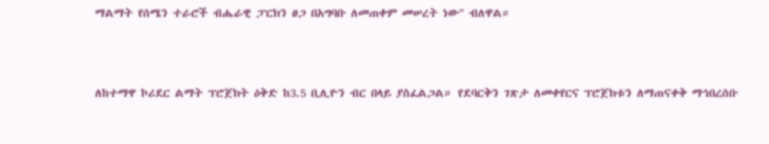ማልማት የሰሜን ተራሮች ብሔራዊ ፓርክን ፀጋ በአግባቡ ለመጠቀም መሠረት ነው" ብለዋል።



ለከተማዋ ኮሪደር ልማት ፕሮጀክት ዕቅድ ከ3.5 ቢሊዮን ብር በላይ ያስፈልጋል። የደባርቅን ገጽታ ለመቀየርና ፕሮጀክቱን ለማጠናቀቅ ማኅበረሰቡ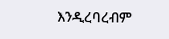እንዲረባረብም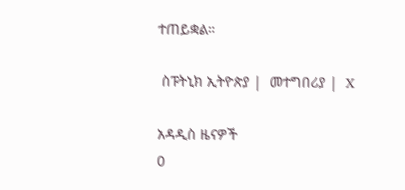ተጠይቋል።

 ስፑትኒክ ኢትዮጵያ |  መተግበሪያ |  X

አዳዲስ ዜናዎች
0